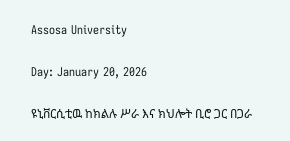Assosa University

Day: January 20, 2026

ዩኒቨርሲቲዉ ከክልሉ ሥራ እና ክህሎት ቢሮ ጋር በጋራ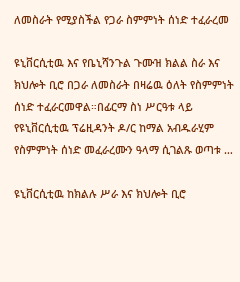ለመስራት የሚያስችል የጋራ ስምምነት ሰነድ ተፈራረመ

ዩኒቨርሲቲዉ እና የቤኒሻንጉል ጉሙዝ ክልል ስራ እና ክህሎት ቢሮ በጋራ ለመስራት በዛሬዉ ዕለት የስምምነት ሰነድ ተፈራርመዋል።በፊርማ ስነ ሥርዓቱ ላይ የዩኒቨርሲቲዉ ፕሬዚዳንት ዶ/ር ከማል አብዱራሂም የስምምነት ሰነድ መፈራረሙን ዓላማ ሲገልጹ ወጣቱ …

ዩኒቨርሲቲዉ ከክልሉ ሥራ እና ክህሎት ቢሮ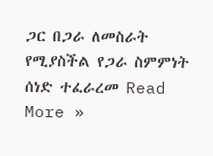ጋር በጋራ ለመስራት የሚያስችል የጋራ ስምምነት ሰነድ ተፈራረመ Read More »